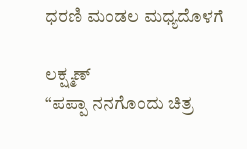ಧರಣಿ ಮಂಡಲ ಮಧ್ಯದೊಳಗೆ

ಲಕ್ಷ್ಮಣ್
“ಪಪ್ಪಾ ನನಗೊಂದು ಚಿತ್ರ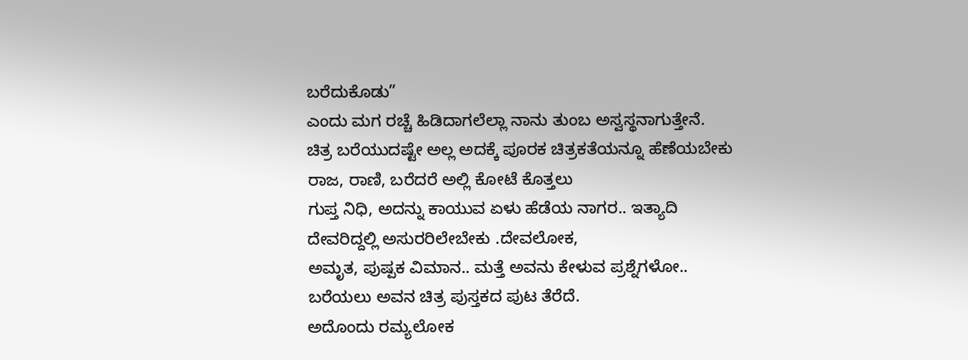ಬರೆದುಕೊಡು”
ಎಂದು ಮಗ ರಚ್ಚೆ ಹಿಡಿದಾಗಲೆಲ್ಲಾ ನಾನು ತುಂಬ ಅಸ್ವಸ್ಥನಾಗುತ್ತೇನೆ.
ಚಿತ್ರ ಬರೆಯುದಷ್ಟೇ ಅಲ್ಲ ಅದಕ್ಕೆ ಪೂರಕ ಚಿತ್ರಕತೆಯನ್ನೂ ಹೆಣೆಯಬೇಕು
ರಾಜ, ರಾಣಿ, ಬರೆದರೆ ಅಲ್ಲಿ ಕೋಟೆ ಕೊತ್ತಲು
ಗುಪ್ತ ನಿಧಿ, ಅದನ್ನು ಕಾಯುವ ಏಳು ಹೆಡೆಯ ನಾಗರ.. ಇತ್ಯಾದಿ
ದೇವರಿದ್ದಲ್ಲಿ ಅಸುರರಿಲೇಬೇಕು .ದೇವಲೋಕ,
ಅಮೃತ, ಪುಷ್ಪಕ ವಿಮಾನ.. ಮತ್ತೆ ಅವನು ಕೇಳುವ ಪ್ರಶ್ನೆಗಳೋ..
ಬರೆಯಲು ಅವನ ಚಿತ್ರ ಪುಸ್ತಕದ ಪುಟ ತೆರೆದೆ.
ಅದೊಂದು ರಮ್ಯಲೋಕ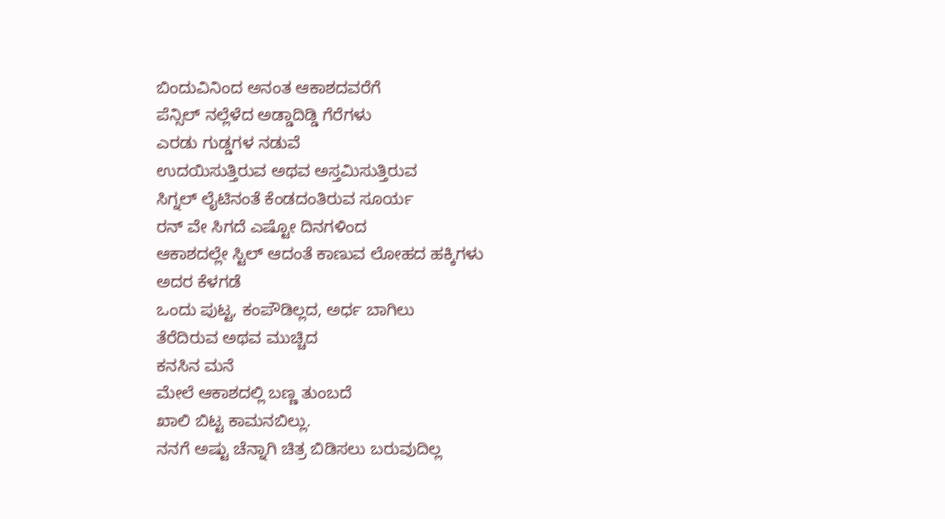ಬಿಂದುವಿನಿಂದ ಅನಂತ ಆಕಾಶದವರೆಗೆ
ಪೆನ್ಸಿಲ್ ನಲ್ಲೆಳೆದ ಅಡ್ಡಾದಿಡ್ಡಿ ಗೆರೆಗಳು
ಎರಡು ಗುಡ್ಡಗಳ ನಡುವೆ
ಉದಯಿಸುತ್ತಿರುವ ಅಥವ ಅಸ್ತಮಿಸುತ್ತಿರುವ
ಸಿಗ್ನಲ್ ಲೈಟಿನಂತೆ ಕೆಂಡದಂತಿರುವ ಸೂರ್ಯ
ರನ್ ವೇ ಸಿಗದೆ ಎಷ್ಟೋ ದಿನಗಳಿಂದ
ಆಕಾಶದಲ್ಲೇ ಸ್ಟಿಲ್ ಆದಂತೆ ಕಾಣುವ ಲೋಹದ ಹಕ್ಕಿಗಳು
ಅದರ ಕೆಳಗಡೆ
ಒಂದು ಪುಟ್ಟ, ಕಂಪೌಡಿಲ್ಲದ, ಅರ್ಧ ಬಾಗಿಲು
ತೆರೆದಿರುವ ಅಥವ ಮುಚ್ಚಿದ
ಕನಸಿನ ಮನೆ
ಮೇಲೆ ಆಕಾಶದಲ್ಲಿ ಬಣ್ಣ ತುಂಬದೆ
ಖಾಲಿ ಬಿಟ್ಟ ಕಾಮನಬಿಲ್ಲು.
ನನಗೆ ಅಷ್ಟು ಚೆನ್ನಾಗಿ ಚಿತ್ರ ಬಿಡಿಸಲು ಬರುವುದಿಲ್ಲ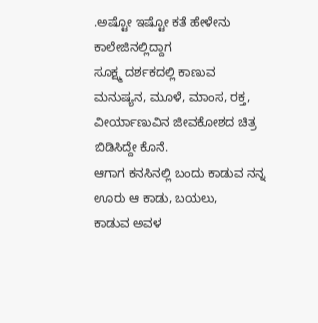.ಅಷ್ಟೋ ಇಷ್ಟೋ ಕತೆ ಹೇಳೇನು
ಕಾಲೇಜಿನಲ್ಲಿದ್ದಾಗ
ಸೂಕ್ಷ್ಮ ದರ್ಶಕದಲ್ಲಿ ಕಾಣುವ
ಮನುಷ್ಯನ, ಮೂಳೆ, ಮಾಂಸ, ರಕ್ತ, ವೀರ್ಯಾಣುವಿನ ಜೀವಕೋಶದ ಚಿತ್ರ
ಬಿಡಿಸಿದ್ದೇ ಕೊನೆ.
ಆಗಾಗ ಕನಸಿನಲ್ಲಿ ಬಂದು ಕಾಡುವ ನನ್ನ ಊರು ಆ ಕಾಡು, ಬಯಲು,
ಕಾಡುವ ಅವಳ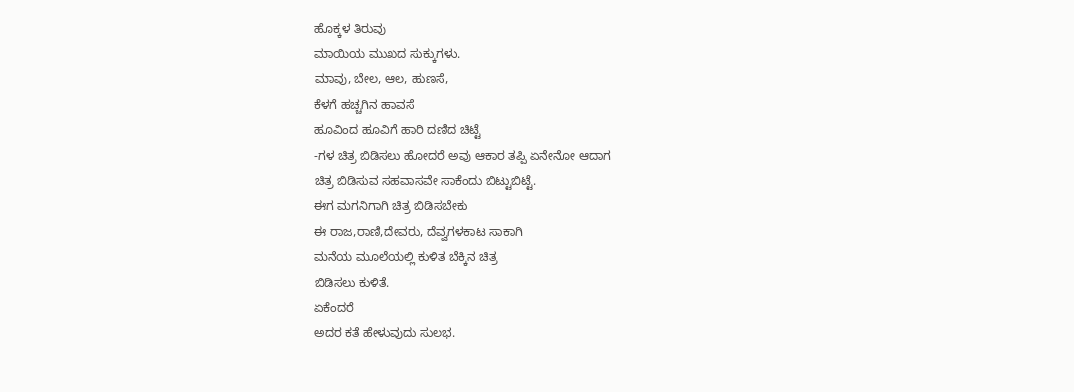ಹೊಕ್ಕಳ ತಿರುವು
ಮಾಯಿಯ ಮುಖದ ಸುಕ್ಕುಗಳು.
ಮಾವು, ಬೇಲ, ಆಲ, ಹುಣಸೆ,
ಕೆಳಗೆ ಹಚ್ಚಗಿನ ಹಾವಸೆ
ಹೂವಿಂದ ಹೂವಿಗೆ ಹಾರಿ ದಣಿದ ಚಿಟ್ಟೆ
-ಗಳ ಚಿತ್ರ ಬಿಡಿಸಲು ಹೋದರೆ ಅವು ಆಕಾರ ತಪ್ಪಿ ಏನೇನೋ ಆದಾಗ
ಚಿತ್ರ ಬಿಡಿಸುವ ಸಹವಾಸವೇ ಸಾಕೆಂದು ಬಿಟ್ಟುಬಿಟ್ಟೆ.
ಈಗ ಮಗನಿಗಾಗಿ ಚಿತ್ರ ಬಿಡಿಸಬೇಕು
ಈ ರಾಜ,ರಾಣಿ,ದೇವರು, ದೆವ್ವಗಳಕಾಟ ಸಾಕಾಗಿ
ಮನೆಯ ಮೂಲೆಯಲ್ಲಿ ಕುಳಿತ ಬೆಕ್ಕಿನ ಚಿತ್ರ
ಬಿಡಿಸಲು ಕುಳಿತೆ.
ಏಕೆಂದರೆ
ಅದರ ಕತೆ ಹೇಳುವುದು ಸುಲಭ.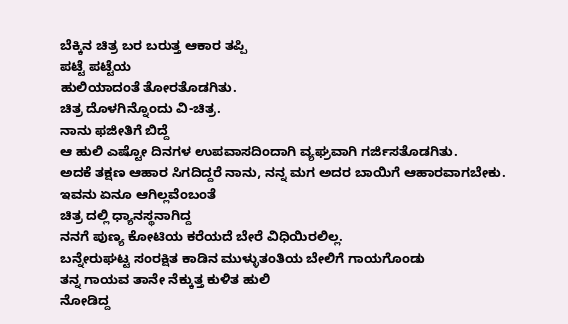ಬೆಕ್ಕಿನ ಚಿತ್ರ ಬರ ಬರುತ್ತ ಆಕಾರ ತಪ್ಪಿ
ಪಟ್ಟೆ ಪಟ್ಟೆಯ
ಹುಲಿಯಾದಂತೆ ತೋರತೊಡಗಿತು.
ಚಿತ್ರ ದೊಳಗಿನ್ನೊಂದು ವಿ-ಚಿತ್ರ.
ನಾನು ಫಜೀತಿಗೆ ಬಿದ್ದೆ
ಆ ಹುಲಿ ಎಷ್ಟೋ ದಿನಗಳ ಉಪವಾಸದಿಂದಾಗಿ ವ್ಯಘ್ರವಾಗಿ ಗರ್ಜಿಸತೊಡಗಿತು.
ಅದಕೆ ತಕ್ಷಣ ಆಹಾರ ಸಿಗದಿದ್ದರೆ ನಾನು, ನನ್ನ ಮಗ ಅದರ ಬಾಯಿಗೆ ಆಹಾರವಾಗಬೇಕು.
ಇವನು ಏನೂ ಆಗಿಲ್ಲವೆಂಬಂತೆ
ಚಿತ್ರ ದಲ್ಲಿ ಧ್ಯಾನಸ್ಥನಾಗಿದ್ದ
ನನಗೆ ಪುಣ್ಯ ಕೋಟಿಯ ಕರೆಯದೆ ಬೇರೆ ವಿಧಿಯಿರಲಿಲ್ಲ.
ಬನ್ನೇರುಘಟ್ಟ ಸಂರಕ್ಷಿತ ಕಾಡಿನ ಮುಳ್ಳುತಂತಿಯ ಬೇಲಿಗೆ ಗಾಯಗೊಂಡು
ತನ್ನ ಗಾಯವ ತಾನೇ ನೆಕ್ಕುತ್ತ ಕುಳಿತ ಹುಲಿ
ನೋಡಿದ್ದ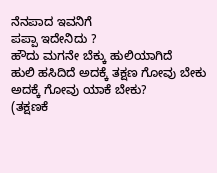ನೆನಪಾದ ಇವನಿಗೆ
ಪಪ್ಪಾ ಇದೇನಿದು ?
ಹೌದು ಮಗನೇ ಬೆಕ್ಕು ಹುಲಿಯಾಗಿದೆ
ಹುಲಿ ಹಸಿದಿದೆ ಅದಕ್ಕೆ ತಕ್ಷಣ ಗೋವು ಬೇಕು
ಅದಕ್ಕೆ ಗೋವು ಯಾಕೆ ಬೇಕು?
(ತಕ್ಷಣಕೆ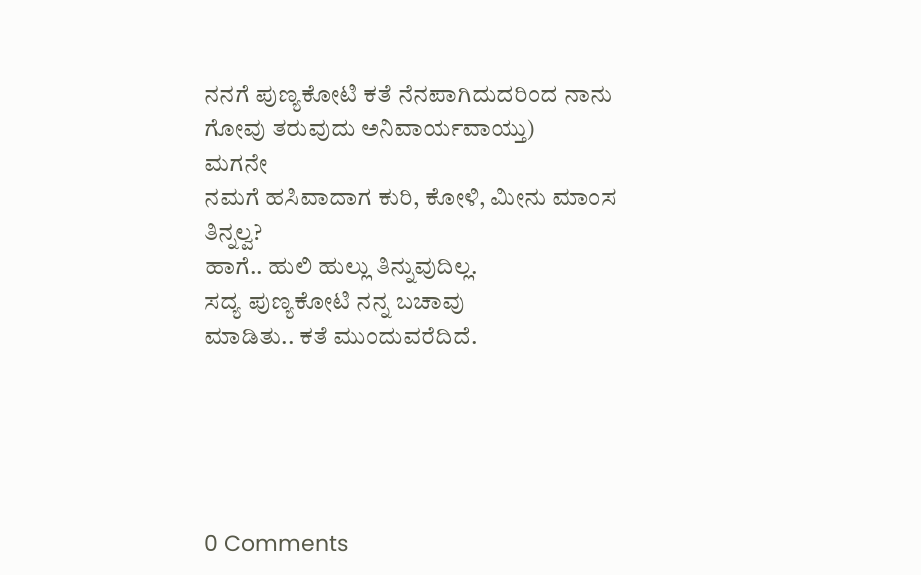ನನಗೆ ಪುಣ್ಯಕೋಟಿ ಕತೆ ನೆನಪಾಗಿದುದರಿಂದ ನಾನು ಗೋವು ತರುವುದು ಅನಿವಾರ್ಯವಾಯ್ತು)
ಮಗನೇ
ನಮಗೆ ಹಸಿವಾದಾಗ ಕುರಿ, ಕೋಳಿ, ಮೀನು ಮಾಂಸ ತಿನ್ನಲ್ವ?
ಹಾಗೆ.. ಹುಲಿ ಹುಲ್ಲು ತಿನ್ನುವುದಿಲ್ಲ.
ಸದ್ಯ ಪುಣ್ಯಕೋಟಿ ನನ್ನ ಬಚಾವು
ಮಾಡಿತು.. ಕತೆ ಮುಂದುವರೆದಿದೆ.





0 Comments